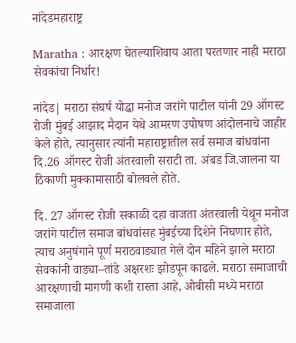नांदेडमहाराष्ट्र

Maratha : आरक्षण घेतल्याशिवाय आता परतणार नाही मराठा सेवकांचा निर्धार!

नांदेड| मराठा संघर्ष योद्धा मनोज जरांगे पाटील यांनी 29 ऑगस्ट रोजी मुंबई आझाद मैदान येथे आमरण उपोषण आंदोलनाचे जाहीर केले होते, त्यानुसार त्यांनी महाराष्ट्रातील सर्व समाज बांधवांना दि.26 ऑगस्ट रोजी अंतरवाली सराटी ता. अंबड जि.जालना या ठिकाणी मुक्कामासाठी बोलवले होते.

दि. 27 ऑगस्ट रोजी सकाळी दहा वाजता अंतरवाली येथून मनोज जरांगे पाटील समाज बांधवांसह मुंबईच्या दिशेने निघणार होते, त्याच अनुषंगाने पूर्ण मराठवाड्यात गेले दोन महिने झाले मराठा सेवकांनी वाड्या–तांडे अक्षरशः झोडपून काढले. मराठा समाजाची आरक्षणाची मागणी कशी रास्ता आहे, ओबीसी मध्ये मराठा समाजाला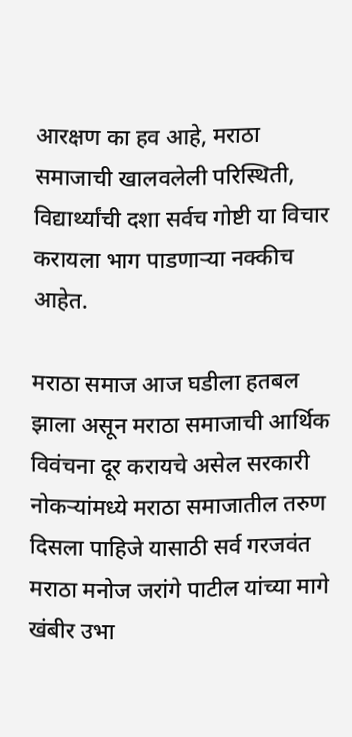आरक्षण का हव आहे, मराठा समाजाची खालवलेली परिस्थिती, विद्यार्थ्यांची दशा सर्वच गोष्टी या विचार करायला भाग पाडणाऱ्या नक्कीच आहेत.

मराठा समाज आज घडीला हतबल झाला असून मराठा समाजाची आर्थिक विवंचना दूर करायचे असेल सरकारी नोकऱ्यांमध्ये मराठा समाजातील तरुण दिसला पाहिजे यासाठी सर्व गरजवंत मराठा मनोज जरांगे पाटील यांच्या मागे खंबीर उभा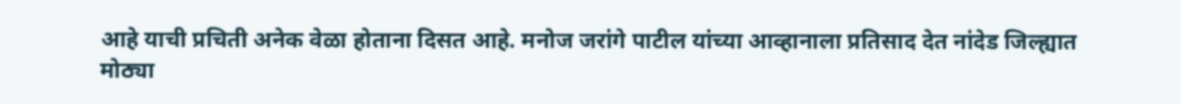आहे याची प्रचिती अनेक वेळा होताना दिसत आहे. मनोज जरांगे पाटील यांच्या आव्हानाला प्रतिसाद देत नांदेड जिल्ह्यात मोठ्या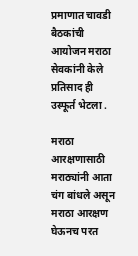प्रमाणात चावडी बैठकांची आयोजन मराठा सेवकांनी केले प्रतिसाद ही उस्फूर्त भेटला .

मराठा आरक्षणासाठी मराठ्यांनी आता चंग बांधले असून मराठा आरक्षण घेऊनच परत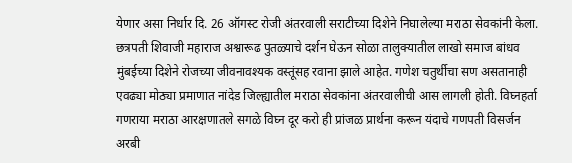येणार असा निर्धार दि. 26 ऑगस्ट रोजी अंतरवाली सराटीच्या दिशेने निघालेल्या मराठा सेवकांनी केला. छत्रपती शिवाजी महाराज अश्वारूढ पुतळ्याचे दर्शन घेऊन सोळा तालुक्यातील लाखो समाज बांधव मुंबईच्या दिशेने रोजच्या जीवनावश्यक वस्तूंसह रवाना झाले आहेत. गणेश चतुर्थीचा सण असतानाही एवढ्या मोठ्या प्रमाणात नांदेड जिल्ह्यातील मराठा सेवकांना अंतरवालीची आस लागली होती. विघ्नहर्ता गणराया मराठा आरक्षणातले सगळे विघ्न दूर करो ही प्रांजळ प्रार्थना करून यंदाचे गणपती विसर्जन अरबी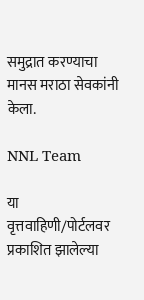समुद्रात करण्याचा मानस मराठा सेवकांनी केला.

NNL Team

या वृत्तवाहिणी/पोर्टलवर प्रकाशित झालेल्या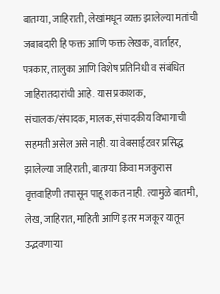बातम्या, जाहिराती, लेखांमधून व्यक्त झालेल्या मतांची जबाबदारी हि फक्त आणि फक्त लेखक, वार्ताहर, पत्रकार, तालुका आणि विशेष प्रतिनिधी व संबंधित जाहिरातदारांची आहे. यास प्रकाशक, संचालक/संपादक, मालक, संपादकीय विभागाची सहमती असेल असे नाही. या वेबसाईटवर प्रसिद्ध झालेल्या जाहिराती, बातम्या किंवा मजकुरास वृत्तवाहिणी तपासून पाहू शकत नाही. त्यामुळे बातमी, लेख, जाहिरात, माहिती आणि इतर मजकूर यातून उद्भवणाऱ्या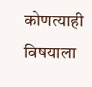कोणत्याही विषयाला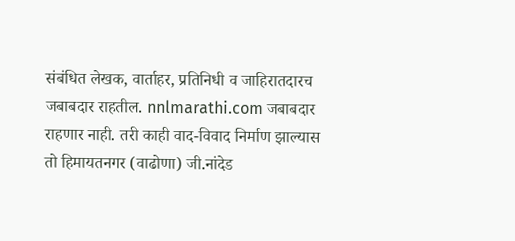संबंधित लेखक, वार्ताहर, प्रतिनिधी व जाहिरातदारच जबाबदार राहतील. nnlmarathi.com जबाबदार राहणार नाही. तरी काही वाद-विवाद निर्माण झाल्यास तो हिमायतनगर (वाढोणा) जी.नांदेड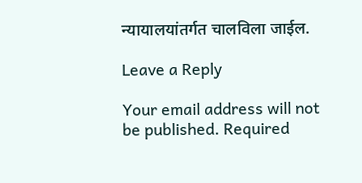न्यायालयांतर्गत चालविला जाईल.

Leave a Reply

Your email address will not be published. Required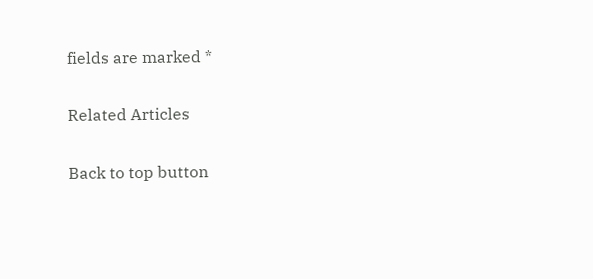fields are marked *

Related Articles

Back to top button